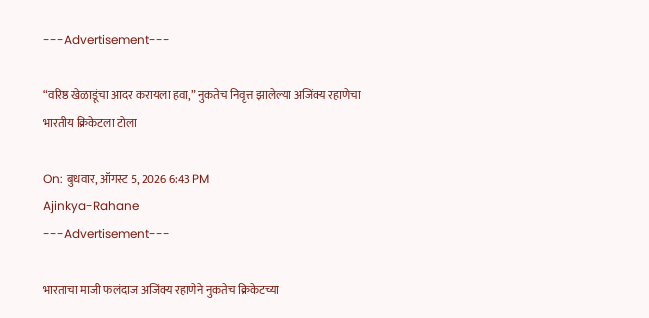---Advertisement---

“वरिष्ठ खेळाडूंचा आदर करायला हवा,” नुकतेच निवृत्त झालेल्या अजिंक्य रहाणेचा भारतीय क्रिकेटला टोला

On: बुधवार, ऑगस्ट 5, 2026 6:43 PM
Ajinkya-Rahane
---Advertisement---

भारताचा माजी फलंदाज अजिंक्य रहाणेने नुकतेच क्रिकेटच्या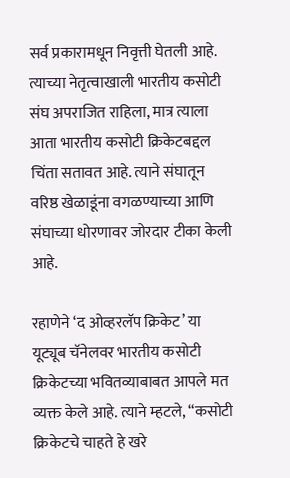सर्व प्रकारामधून निवृत्ती घेतली आहे. त्याच्या नेतृत्वाखाली भारतीय कसोटी संघ अपराजित राहिला, मात्र त्याला आता भारतीय कसोटी क्रिकेटबद्दल चिंता सतावत आहे. त्याने संघातून वरिष्ठ खेळाडूंना वगळण्याच्या आणि संघाच्या धोरणावर जोरदार टीका केली आहे.

रहाणेने ‘द ओव्हरलॅप क्रिकेट’ या यूट्यूब चॅनेलवर भारतीय कसोटी क्रिकेटच्या भवितव्याबाबत आपले मत व्यक्त केले आहे. त्याने म्हटले, “कसोटी क्रिकेटचे चाहते हे खरे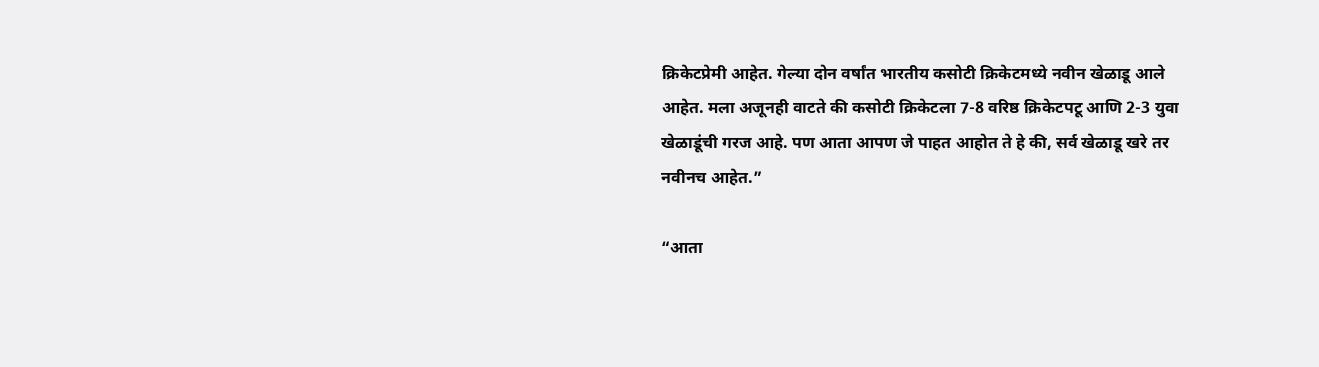क्रिकेटप्रेमी आहेत. गेल्या दोन वर्षांत भारतीय कसोटी क्रिकेटमध्ये नवीन खेळाडू आले आहेत. मला अजूनही वाटते की कसोटी क्रिकेटला 7-8 वरिष्ठ क्रिकेटपटू आणि 2-3 युवा खेळाडूंची गरज आहे. पण आता आपण जे पाहत आहोत ते हे की, सर्व खेळाडू खरे तर नवीनच आहेत.”

“आता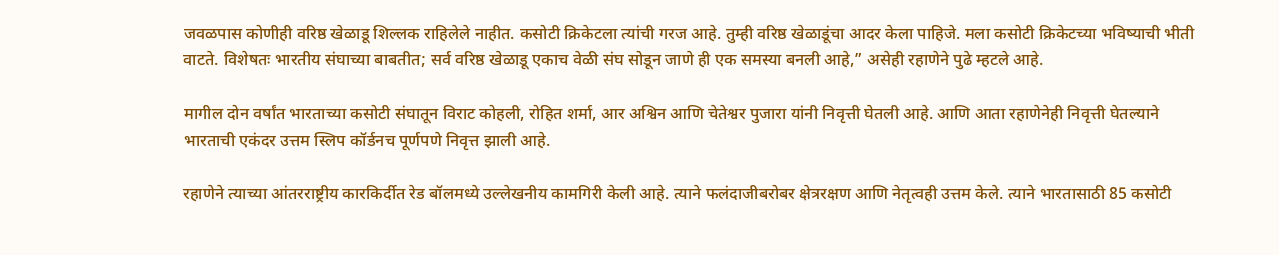जवळपास कोणीही वरिष्ठ खेळाडू शिल्लक राहिलेले नाहीत. कसोटी क्रिकेटला त्यांची गरज आहे. तुम्ही वरिष्ठ खेळाडूंचा आदर केला पाहिजे. मला कसोटी क्रिकेटच्या भविष्याची भीती वाटते. विशेषतः भारतीय संघाच्या बाबतीत; सर्व वरिष्ठ खेळाडू एकाच वेळी संघ सोडून जाणे ही एक समस्या बनली आहे,” असेही रहाणेने पुढे म्हटले आहे.

मागील दोन वर्षांत भारताच्या कसोटी संघातून विराट कोहली, रोहित शर्मा, आर अश्विन आणि चेतेश्वर पुजारा यांनी निवृत्ती घेतली आहे. आणि आता रहाणेनेही निवृत्ती घेतल्याने भारताची एकंदर उत्तम स्लिप कॉर्डनच पूर्णपणे निवृत्त झाली आहे.

रहाणेने त्याच्या आंतरराष्ट्रीय कारकिर्दीत रेड बॉलमध्ये उल्लेखनीय कामगिरी केली आहे. त्याने फलंदाजीबरोबर क्षेत्ररक्षण आणि नेतृत्वही उत्तम केले. त्याने भारतासाठी 85 कसोटी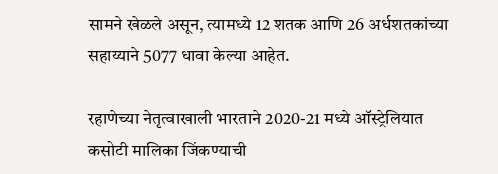सामने खेळले असून, त्यामध्ये 12 शतक आणि 26 अर्धशतकांच्या सहाय्याने 5077 धावा केल्या आहेत.

रहाणेच्या नेतृत्वाखाली भारताने 2020-21 मध्ये ऑस्ट्रेलियात कसोटी मालिका जिंकण्याची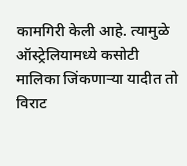कामगिरी केली आहे. त्यामुळे ऑस्ट्रेलियामध्ये कसोटी मालिका जिंकणाऱ्या यादीत तो विराट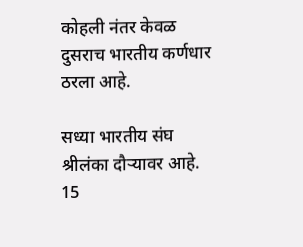कोहली नंतर केवळ दुसराच भारतीय कर्णधार ठरला आहे.

सध्या भारतीय संघ श्रीलंका दौऱ्यावर आहे. 15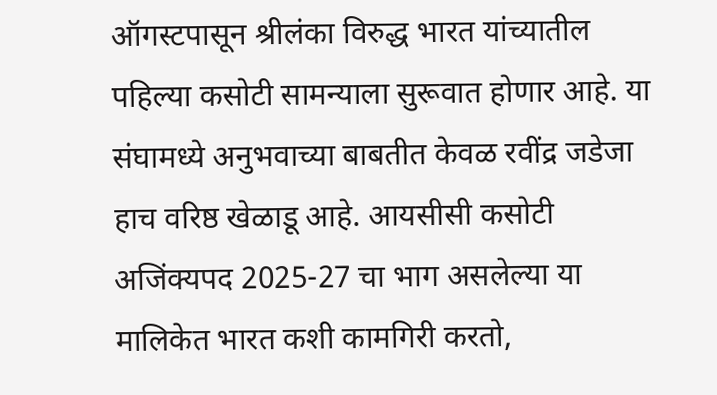ऑगस्टपासून श्रीलंका विरुद्ध भारत यांच्यातील पहिल्या कसोटी सामन्याला सुरूवात होणार आहे. या संघामध्ये अनुभवाच्या बाबतीत केवळ रवींद्र जडेजा हाच वरिष्ठ खेळाडू आहे. आयसीसी कसोटी अजिंक्यपद 2025-27 चा भाग असलेल्या या मालिकेत भारत कशी कामगिरी करतो,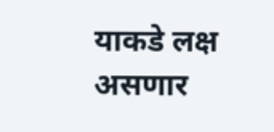याकडे लक्ष असणार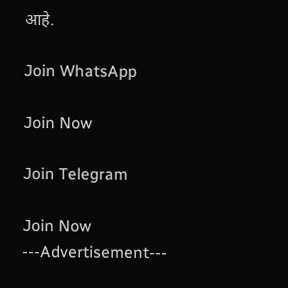आहे.

Join WhatsApp

Join Now

Join Telegram

Join Now
---Advertisement---